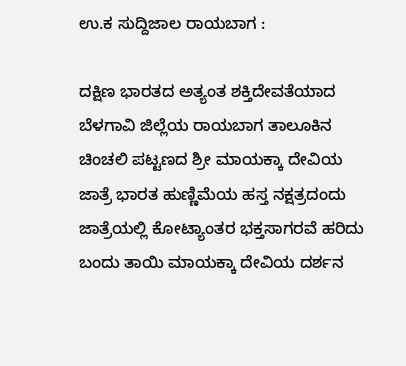ಉ.ಕ ಸುದ್ದಿಜಾಲ ರಾಯಬಾಗ :

ದಕ್ಷಿಣ ಭಾರತದ ಅತ್ಯಂತ ಶಕ್ತಿದೇವತೆಯಾದ ಬೆಳಗಾವಿ ಜಿಲ್ಲೆಯ ರಾಯಬಾಗ ತಾಲೂಕಿನ ಚಿಂಚಲಿ ಪಟ್ಟಣದ ಶ್ರೀ ಮಾಯಕ್ಕಾ ದೇವಿಯ ಜಾತ್ರೆ ಭಾರತ ಹುಣ್ಣಿಮೆಯ ಹಸ್ತ ನಕ್ಷತ್ರದಂದು ಜಾತ್ರೆಯಲ್ಲಿ ಕೋಟ್ಯಾಂತರ ಭಕ್ತಸಾಗರವೆ ಹರಿದು ಬಂದು ತಾಯಿ ಮಾಯಕ್ಕಾ ದೇವಿಯ ದರ್ಶನ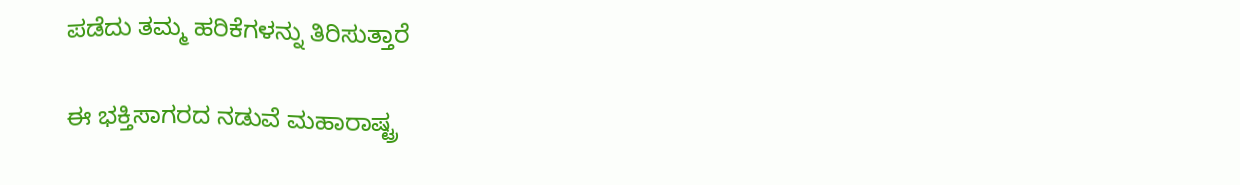ಪಡೆದು ತಮ್ಮ ಹರಿಕೆಗಳನ್ನು ತಿರಿಸುತ್ತಾರೆ

ಈ ಭಕ್ತಿಸಾಗರದ ನಡುವೆ ಮಹಾರಾಷ್ಟ್ರ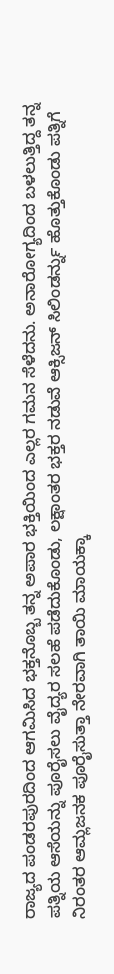ರಾಜ್ಯದ ಪಂಡರಪುರದಿಂದ ಆಗಮಿಸಿದ ಭಕ್ತನೊಬ್ಬ ತನ್ನ ಅಪಾರ ಭಕ್ತಿಯಿಂದ ಎಲ್ಲರ ಗಮನ ಸೆಳೆದನು. ಅನಾರೋಗ್ಯದಿಂದ ಬಳಲುತ್ತಿದ್ದ ತನ್ನ ಪತ್ನಿಯ ಆಸೆಯನ್ನು ಪೂರೈಸಲು ವೈದ್ಯರ ಸಲಹೆ ಪಡೆದುಕೊಂಡು, ಲಕ್ಷಾಂತರ ಭಕ್ತರ ನಡುವೆ ಆಕ್ಸಿಜನ್ ಸಿಲಿಂಡರ್ನ್ನು ಹೊತ್ತುಕೊಂಡು ಪತ್ನಿಗೆ ನಿರಂತರ ಆಮ್ಲಜನಕ ಪೂರೈಸುತ್ತಾ ನೇರವಾಗಿ ತಾಯಿ ಮಾಯಕ್ಕಾ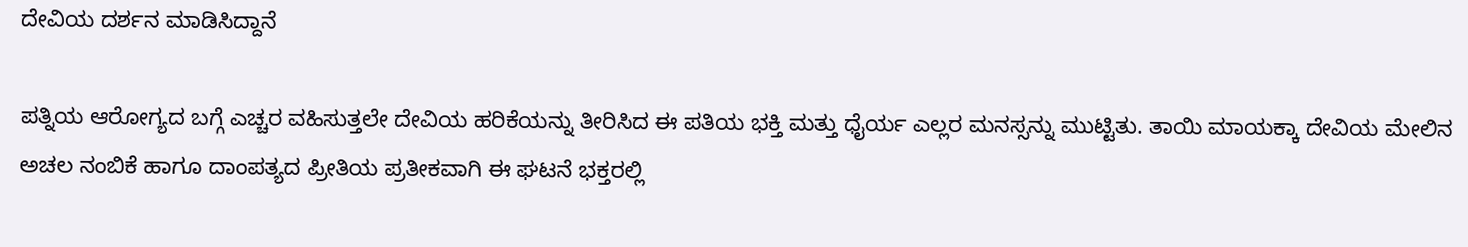ದೇವಿಯ ದರ್ಶನ ಮಾಡಿಸಿದ್ದಾನೆ

ಪತ್ನಿಯ ಆರೋಗ್ಯದ ಬಗ್ಗೆ ಎಚ್ಚರ ವಹಿಸುತ್ತಲೇ ದೇವಿಯ ಹರಿಕೆಯನ್ನು ತೀರಿಸಿದ ಈ ಪತಿಯ ಭಕ್ತಿ ಮತ್ತು ಧೈರ್ಯ ಎಲ್ಲರ ಮನಸ್ಸನ್ನು ಮುಟ್ಟಿತು. ತಾಯಿ ಮಾಯಕ್ಕಾ ದೇವಿಯ ಮೇಲಿನ ಅಚಲ ನಂಬಿಕೆ ಹಾಗೂ ದಾಂಪತ್ಯದ ಪ್ರೀತಿಯ ಪ್ರತೀಕವಾಗಿ ಈ ಘಟನೆ ಭಕ್ತರಲ್ಲಿ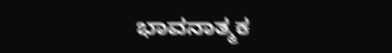ಭಾವನಾತ್ಮಕ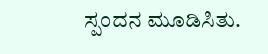ಸ್ಪಂದನ ಮೂಡಿಸಿತು.